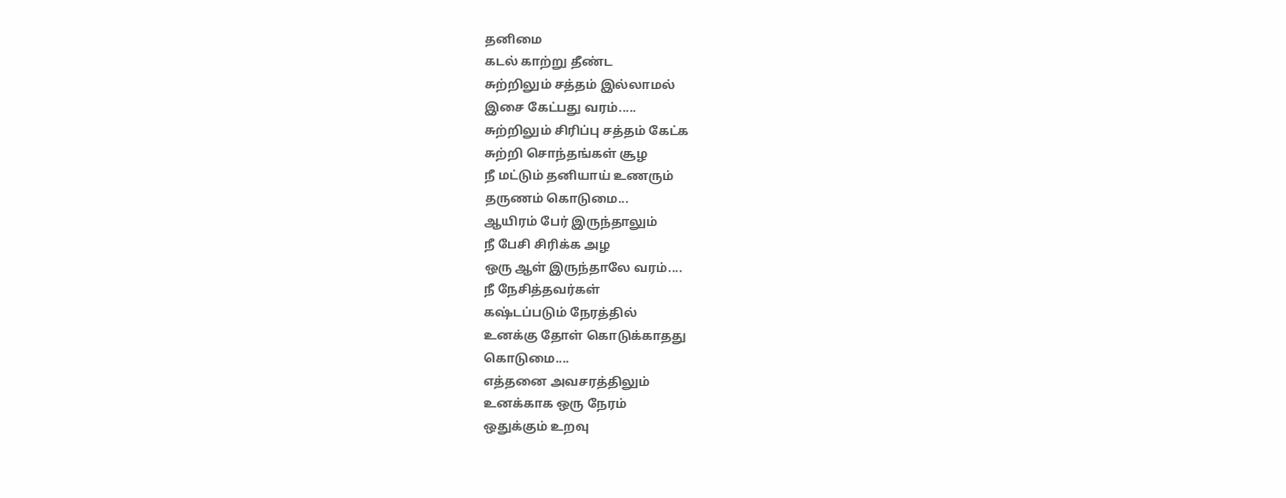தனிமை
கடல் காற்று தீண்ட
சுற்றிலும் சத்தம் இல்லாமல்
இசை கேட்பது வரம்.....
சுற்றிலும் சிரிப்பு சத்தம் கேட்க
சுற்றி சொந்தங்கள் சூழ
நீ மட்டும் தனியாய் உணரும்
தருணம் கொடுமை...
ஆயிரம் பேர் இருந்தாலும்
நீ பேசி சிரிக்க அழ
ஒரு ஆள் இருந்தாலே வரம்....
நீ நேசித்தவர்கள்
கஷ்டப்படும் நேரத்தில்
உனக்கு தோள் கொடுக்காதது
கொடுமை....
எத்தனை அவசரத்திலும்
உனக்காக ஒரு நேரம்
ஒதுக்கும் உறவு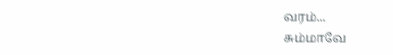வரம்...
சும்மாவே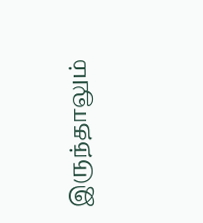இருந்தாலும்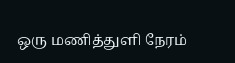ஒரு மணித்துளி நேரம்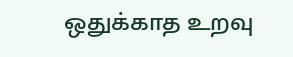ஒதுக்காத உறவு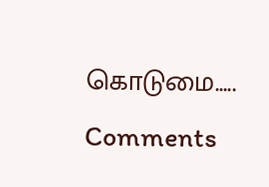கொடுமை.....
Comments